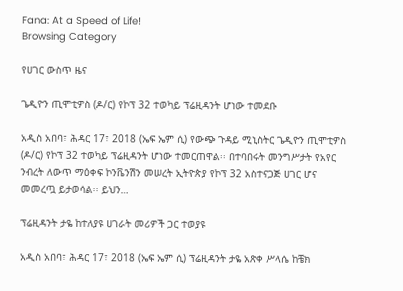Fana: At a Speed of Life!
Browsing Category

የሀገር ውስጥ ዜና

ጌዲዮን ጢሞቲዎስ (ዶ/ር) የኮፕ 32 ተወካይ ፕሬዚዳንት ሆነው ተመደቡ

አዲስ አበባ፣ ሕዳር 17፣ 2018 (ኤፍ ኤም ሲ) የውጭ ጉዳይ ሚኒስትር ጌዲዮን ጢሞቲዎስ (ዶ/ር) የኮፕ 32 ተወካይ ፕሬዚዳንት ሆነው ተመርጠዋል፡፡ በተባበሩት መንግሥታት የአየር ንብረት ለውጥ ማዕቀፍ ኮንቬንሽን መሠረት ኢትዮጵያ የኮፕ 32 አስተናጋጅ ሀገር ሆና መመረጧ ይታወሳል፡፡ ይህን…

ፕሬዚዳንት ታዬ ከተለያዩ ሀገራት መሪዎች ጋር ተወያዩ

አዲስ አበባ፣ ሕዳር 17፣ 2018 (ኤፍ ኤም ሲ) ፕሬዚዳንት ታዬ አጽቀ ሥላሴ ከቼክ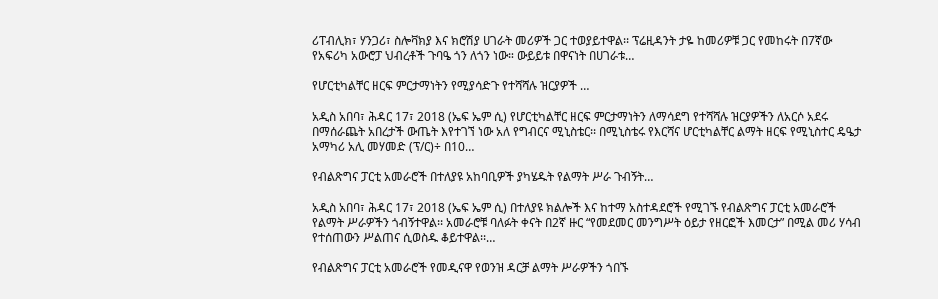ሪፐብሊክ፣ ሃንጋሪ፣ ስሎቫክያ እና ክሮሽያ ሀገራት መሪዎች ጋር ተወያይተዋል፡፡ ፕሬዚዳንት ታዬ ከመሪዎቹ ጋር የመከሩት በ7ኛው የአፍሪካ አውሮፓ ህብረቶች ጉባዔ ጎን ለጎን ነው። ውይይቱ በዋናነት በሀገራቱ…

የሆርቲካልቸር ዘርፍ ምርታማነትን የሚያሳድጉ የተሻሻሉ ዝርያዎች …

አዲስ አበባ፣ ሕዳር 17፣ 2018 (ኤፍ ኤም ሲ) የሆርቲካልቸር ዘርፍ ምርታማነትን ለማሳደግ የተሻሻሉ ዝርያዎችን ለአርሶ አደሩ በማሰራጨት አበረታች ውጤት እየተገኘ ነው አለ የግብርና ሚኒስቴር፡፡ በሚኒስቴሩ የእርሻና ሆርቲካልቸር ልማት ዘርፍ የሚኒስተር ዴዔታ አማካሪ አሊ መሃመድ (ፕ/ር)÷ በ10…

የብልጽግና ፓርቲ አመራሮች በተለያዩ አከባቢዎች ያካሄዱት የልማት ሥራ ጉብኝት…

አዲስ አበባ፣ ሕዳር 17፣ 2018 (ኤፍ ኤም ሲ) በተለያዩ ክልሎች እና ከተማ አስተዳደሮች የሚገኙ የብልጽግና ፓርቲ አመራሮች የልማት ሥራዎችን ጎብኝተዋል፡፡ አመራሮቹ ባለፉት ቀናት በ2ኛ ዙር “የመደመር መንግሥት ዕይታ የዘርፎች እመርታ” በሚል መሪ ሃሳብ የተሰጠውን ሥልጠና ሲወስዱ ቆይተዋል፡፡…

የብልጽግና ፓርቲ አመራሮች የመዲናዋ የወንዝ ዳርቻ ልማት ሥራዎችን ጎበኙ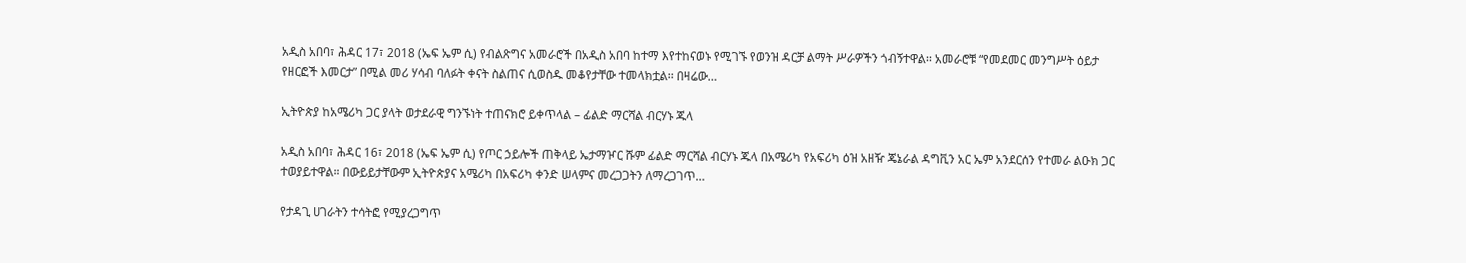አዲስ አበባ፣ ሕዳር 17፣ 2018 (ኤፍ ኤም ሲ) የብልጽግና አመራሮች በአዲስ አበባ ከተማ እየተከናወኑ የሚገኙ የወንዝ ዳርቻ ልማት ሥራዎችን ጎብኝተዋል፡፡ አመራሮቹ “የመደመር መንግሥት ዕይታ የዘርፎች እመርታ” በሚል መሪ ሃሳብ ባለፉት ቀናት ስልጠና ሲወስዱ መቆየታቸው ተመላክቷል፡፡ በዛሬው…

ኢትዮጵያ ከአሜሪካ ጋር ያላት ወታደራዊ ግንኙነት ተጠናክሮ ይቀጥላል – ፊልድ ማርሻል ብርሃኑ ጁላ

አዲስ አበባ፣ ሕዳር 16፣ 2018 (ኤፍ ኤም ሲ) የጦር ኃይሎች ጠቅላይ ኤታማዦር ሹም ፊልድ ማርሻል ብርሃኑ ጁላ በአሜሪካ የአፍሪካ ዕዝ አዘዥ ጄኔራል ዳግቪን አር ኤም አንደርሰን የተመራ ልዑክ ጋር ተወያይተዋል። በውይይታቸውም ኢትዮጵያና አሜሪካ በአፍሪካ ቀንድ ሠላምና መረጋጋትን ለማረጋገጥ…

የታዳጊ ሀገራትን ተሳትፎ የሚያረጋግጥ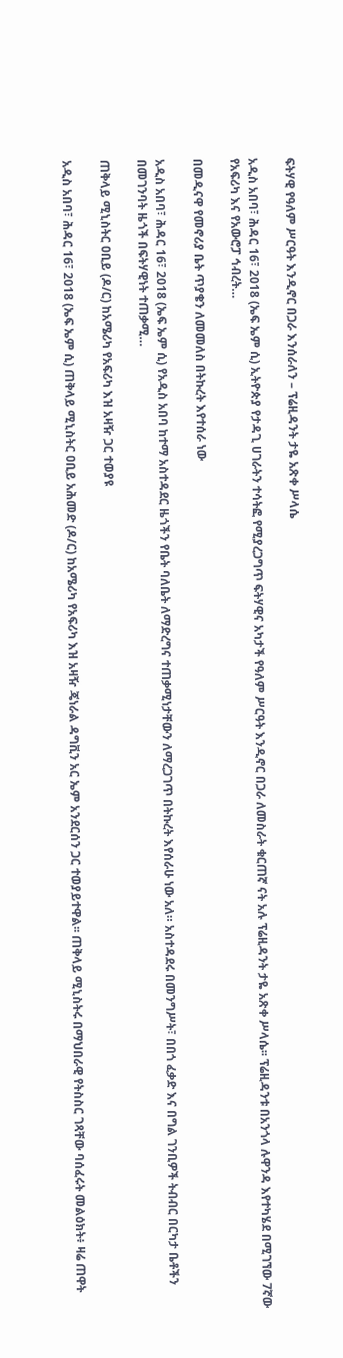ፍትሃዊ የዓለም ሥርዓት እንዲኖር በጋራ እንሰራለን – ፕሬዚዳንት ታዬ አጽቀ ሥላሴ

አዲስ አበባ፣ ሕዳር 16፣ 2018 (ኤፍ ኤም ሲ) ኢትዮጵያ የታዳጊ ሀገራትን ተሳትፎ የሚያረጋግጥ ፍትሃዊና አካታች የዓለም ሥርዓት እንዲኖር በጋራ ለመስራት ቁርጠኛ ናት አሉ ፕሬዚዳንት ታዬ አጽቀ ሥላሴ፡፡ ፕሬዚዳንቱ በአንጎላ ሉዋንዳ እየተካሄደ በሚገኘው 7ኛው የአፍሪካ እና የአውሮፓ ኅብረት…

በመዲናዋ የመኖሪያ ቤት ጥያቄን ለመመለስ በትኩረት እየተሰራ ነው

አዲስ አበባ፣ ሕዳር 16፣ 2018 (ኤፍ ኤም ሲ) የአዲስ አበባ ከተማ አስተዳደር ዜጎችን የቤት ባለቤት ለማድረግና ተጠቃሚነታቸውን ለማረጋገጥ በትኩረት እየሰራሁ ነው አለ። አስተዳደሩ በመንግሥት፣ በበጎ ፈቃድ እና በግል ገንቢዎች ትብብር በርካታ ቤቶችን በመገንባት ዜጎች በፍትሃዊነት ተጠቃሚ…

ጠቅላይ ሚኒስትር ዐቢይ (ዶ/ር) ከአሜሪካ የአፍሪካ እዝ አዛዥ ጋር ተወያዩ

አዲስ አበባ፣ ሕዳር 16፣ 2018 (ኤፍ ኤም ሲ) ጠቅላይ ሚኒስትር ዐቢይ አሕመድ (ዶ/ር) ከአሜሪካ የአፍሪካ እዝ አዛዥ ጄነራል ዳግቪን አር ኤም አንደርሰን ጋር ተወያይተዋል፡፡ ጠቅላይ ሚኒስትሩ በማህበራዊ የትስስር ገጻቸው ባሰፈሩት መልዕክት፥ ዛሬ ጠዋት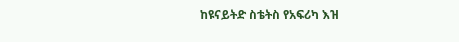ከዩናይትድ ስቴትስ የአፍሪካ እዝ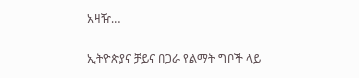አዛዥ…

ኢትዮጵያና ቻይና በጋራ የልማት ግቦች ላይ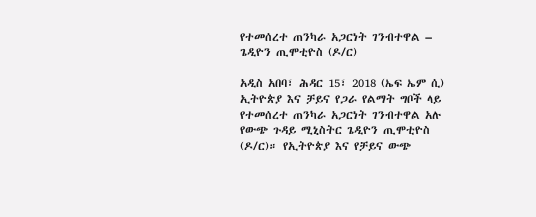የተመሰረተ ጠንካራ አጋርነት ገንብተዋል – ጌዲዮን ጢሞቲዮስ (ዶ/ር)

አዲስ አበባ፣ ሕዳር 15፣ 2018 (ኤፍ ኤም ሲ) ኢትዮጵያ እና ቻይና የጋራ የልማት ግቦች ላይ የተመሰረተ ጠንካራ አጋርነት ገንብተዋል አሉ የውጭ ጉዳይ ሚኒስትር ጌዲዮን ጢሞቲዮስ (ዶ/ር)። የኢትዮጵያ እና የቻይና ውጭ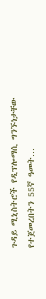ጉዳይ ሚኒስትሮች የዲፕሎማሲ ግንኙነታቸው የተጀመረበትን 55ኛ ዓመት…